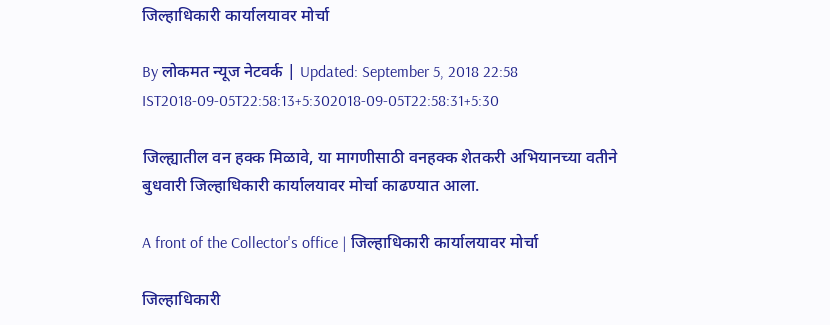जिल्हाधिकारी कार्यालयावर मोर्चा

By लोकमत न्यूज नेटवर्क | Updated: September 5, 2018 22:58 IST2018-09-05T22:58:13+5:302018-09-05T22:58:31+5:30

जिल्ह्यातील वन हक्क मिळावे, या मागणीसाठी वनहक्क शेतकरी अभियानच्या वतीने बुधवारी जिल्हाधिकारी कार्यालयावर मोर्चा काढण्यात आला.

A front of the Collector's office | जिल्हाधिकारी कार्यालयावर मोर्चा

जिल्हाधिकारी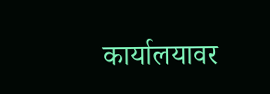कार्यालयावर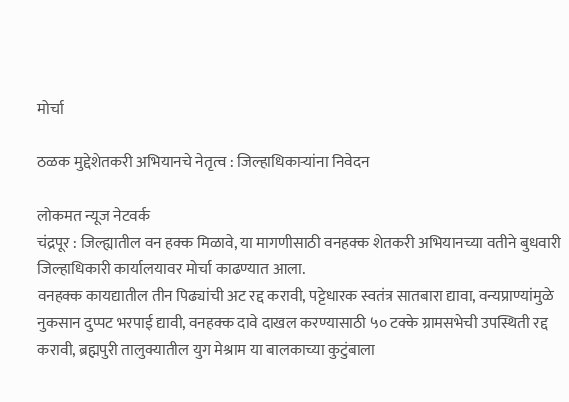मोर्चा

ठळक मुद्देशेतकरी अभियानचे नेतृत्व : जिल्हाधिकाऱ्यांना निवेदन

लोकमत न्यूज नेटवर्क
चंद्रपूर : जिल्ह्यातील वन हक्क मिळावे, या मागणीसाठी वनहक्क शेतकरी अभियानच्या वतीने बुधवारी जिल्हाधिकारी कार्यालयावर मोर्चा काढण्यात आला.
वनहक्क कायद्यातील तीन पिढ्यांची अट रद्द करावी, पट्टेधारक स्वतंत्र सातबारा द्यावा, वन्यप्राण्यांमुळे नुकसान दुप्पट भरपाई द्यावी, वनहक्क दावे दाखल करण्यासाठी ५० टक्के ग्रामसभेची उपस्थिती रद्द करावी, ब्रह्मपुरी तालुक्यातील युग मेश्राम या बालकाच्या कुटुंबाला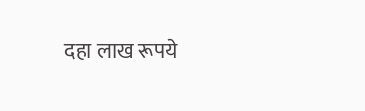दहा लाख रूपये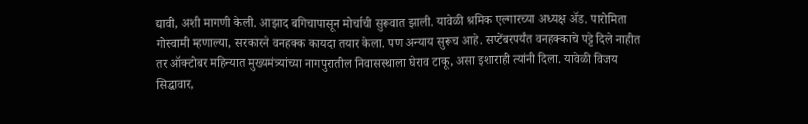द्यावी, अशी मागणी केली. आझाद बगिचापासून मोर्चाची सुरूवात झाली. यावेळी श्रमिक एल्गारच्या अध्यक्ष अ‍ॅड. पारोमिता गोस्वामी म्हणाल्या, सरकारने वनहक्क कायदा तयार केला. पण अन्याय सुरूच आहे. सप्टेंबरपर्यंत वनहक्काचे पट्टे दिले नाहीत तर ऑक्टोबर महिन्यात मुख्यमंत्र्यांच्या नागपुरातील निवासस्थाला घेराव टाकू, असा इशाराही त्यांनी दिला. यावेळी विजय सिद्धावार,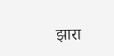झारा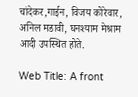चांदेकर,गाईन, विजय कोरेवार, अनिल मडावी, घनश्याम मेश्राम आदी उपस्थित होते.

Web Title: A front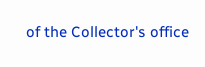of the Collector's office